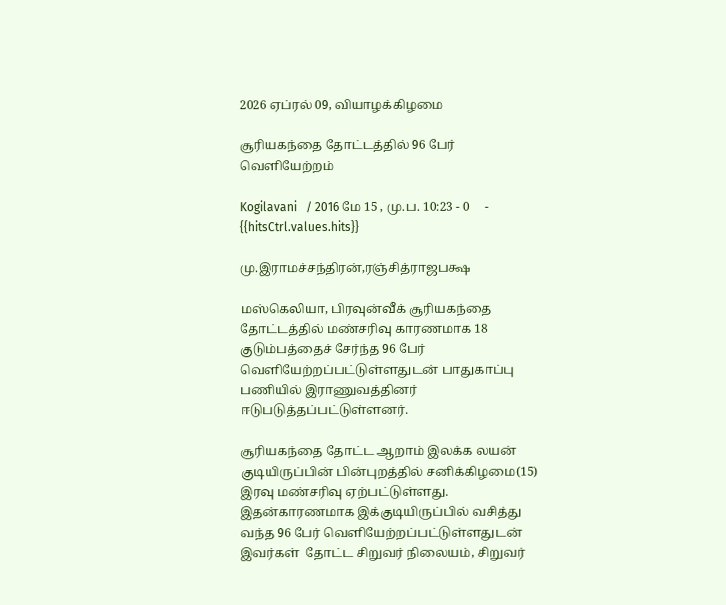2026 ஏப்ரல் 09, வியாழக்கிழமை

சூரியகந்தை தோட்டத்தில் 96 பேர் வெளியேற்றம்

Kogilavani   / 2016 மே 15 , மு.ப. 10:23 - 0     - {{hitsCtrl.values.hits}}

மு.இராமச்சந்திரன்,ரஞ்சித்ராஜபக்ஷ

மஸ்கெலியா, பிரவுன்வீக் சூரியகந்தை தோட்டத்தில் மண்சரிவு காரணமாக 18 குடும்பத்தைச் சேர்ந்த 96 பேர் வெளியேற்றப்பட்டுள்ளதுடன் பாதுகாப்பு பணியில் இராணுவத்தினர் ஈடுபடுத்தப்பட்டுள்ளனர்.

சூரியகந்தை தோட்ட ஆறாம் இலக்க லயன் குடியிருப்பின் பின்புறத்தில் சனிக்கிழமை(15)  இரவு மண்சரிவு ஏற்பட்டுள்ளது. இதன்காரணமாக இக்குடியிருப்பில் வசித்து வந்த 96 பேர் வெளியேற்றப்பட்டுள்ளதுடன் இவர்கள்  தோட்ட சிறுவர் நிலையம், சிறுவர்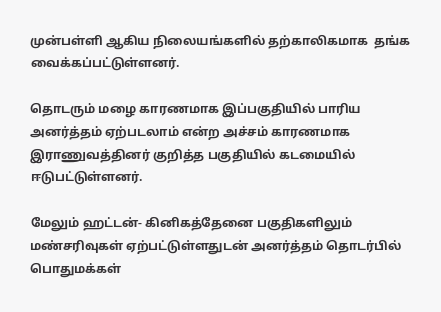முன்பள்ளி ஆகிய நிலையங்களில் தற்காலிகமாக  தங்க வைக்கப்பட்டுள்ளனர்.

தொடரும் மழை காரணமாக இப்பகுதியில் பாரிய அனர்த்தம் ஏற்படலாம் என்ற அச்சம் காரணமாக  இராணுவத்தினர் குறித்த பகுதியில் கடமையில் ஈடுபட்டுள்ளனர்.

மேலும் ஹட்டன்- கினிகத்தேனை பகுதிகளிலும்  மண்சரிவுகள் ஏற்பட்டுள்ளதுடன் அனர்த்தம் தொடர்பில் பொதுமக்கள்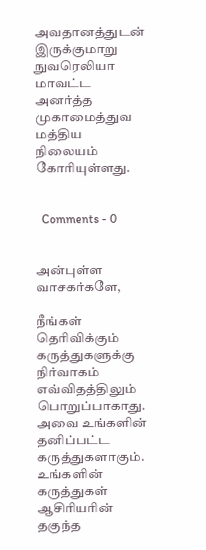அவதானத்துடன் இருக்குமாறு  நுவரெலியா மாவட்ட அனர்த்த முகாமைத்துவ மத்திய நிலையம் கோரியுள்ளது.


  Comments - 0


அன்புள்ள வாசகர்களே,

நீங்கள் தெரிவிக்கும் கருத்துகளுக்கு நிர்வாகம் எவ்விதத்திலும் பொறுப்பாகாது. அவை உங்களின் தனிப்பட்ட கருத்துகளாகும். உங்களின் கருத்துகள் ஆசிரியரின் தகுந்த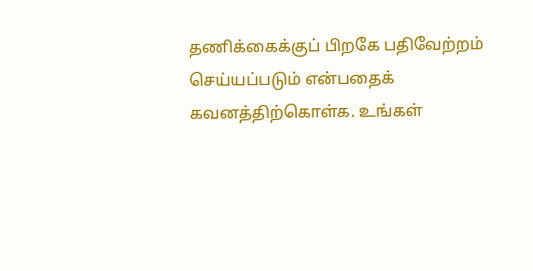தணிக்கைக்குப் பிறகே பதிவேற்றம் செய்யப்படும் என்பதைக் கவனத்திற்கொள்க. உங்கள்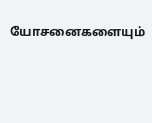யோசனைகளையும்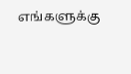எங்களுக்கு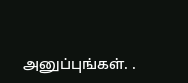அனுப்புங்கள். .